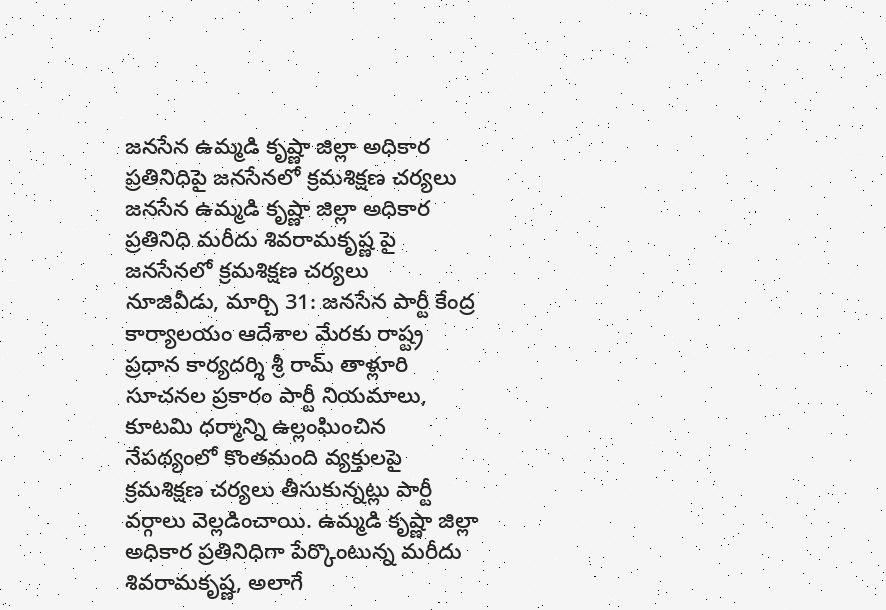జనసేన ఉమ్మడి కృష్ణా జిల్లా అధికార ప్రతినిధిపై జనసేనలో క్రమశిక్షణ చర్యలు
జనసేన ఉమ్మడి కృష్ణా జిల్లా అధికార ప్రతినిధి మరీదు శివరామకృష్ణ పై జనసేనలో క్రమశిక్షణ చర్యలు
నూజివీడు, మార్చి 31: జనసేన పార్టీ కేంద్ర కార్యాలయం ఆదేశాల మేరకు రాష్ట్ర ప్రధాన కార్యదర్శి శ్రీ రామ్ తాళ్లూరి సూచనల ప్రకారం పార్టీ నియమాలు, కూటమి ధర్మాన్ని ఉల్లంఘించిన నేపథ్యంలో కొంతమంది వ్యక్తులపై క్రమశిక్షణ చర్యలు తీసుకున్నట్లు పార్టీ వర్గాలు వెల్లడించాయి. ఉమ్మడి కృష్ణా జిల్లా అధికార ప్రతినిధిగా పేర్కొంటున్న మరీదు శివరామకృష్ణ, అలాగే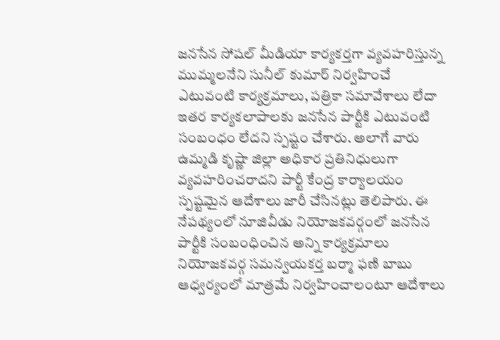జనసేన సోషల్ మీడియా కార్యకర్తగా వ్యవహరిస్తున్న ముమ్మలనేని సునీల్ కుమార్ నిర్వహించే ఎటువంటి కార్యక్రమాలు, పత్రికా సమావేశాలు లేదా ఇతర కార్యకలాపాలకు జనసేన పార్టీకి ఎటువంటి సంబంధం లేదని స్పష్టం చేశారు. అలాగే వారు ఉమ్మడి కృష్ణా జిల్లా అధికార ప్రతినిధులుగా వ్యవహరించరాదని పార్టీ కేంద్ర కార్యాలయం స్పష్టమైన ఆదేశాలు జారీ చేసినట్లు తెలిపారు. ఈ నేపథ్యంలో నూజివీడు నియోజకవర్గంలో జనసేన పార్టీకి సంబంధించిన అన్ని కార్యక్రమాలు నియోజకవర్గ సమన్వయకర్త బర్మా ఫణి బాబు ఆధ్వర్యంలో మాత్రమే నిర్వహించాలంటూ ఆదేశాలు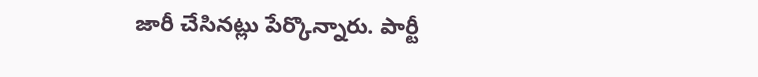జారీ చేసినట్లు పేర్కొన్నారు. పార్టీ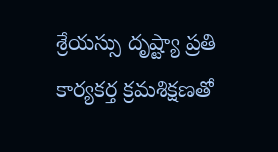శ్రేయస్సు దృష్ట్యా ప్రతి కార్యకర్త క్రమశిక్షణతో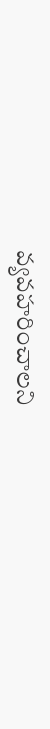వ్యవహరించాలని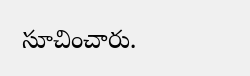సూచించారు.